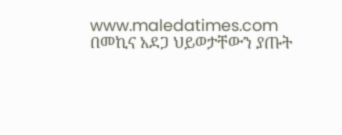www.maledatimes.com በመኪና አደጋ ህይወታቸውን ያጡት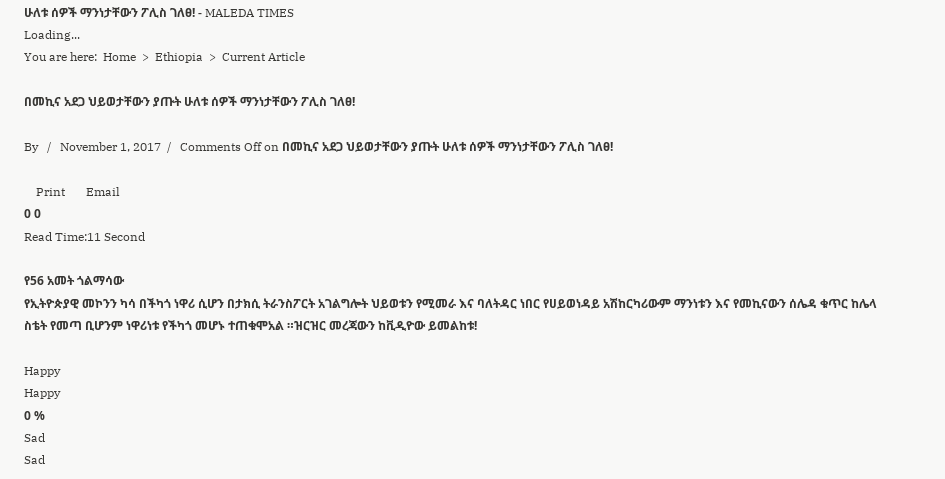ሁለቱ ሰዎች ማንነታቸውን ፖሊስ ገለፀ! - MALEDA TIMES
Loading...
You are here:  Home  >  Ethiopia  >  Current Article

በመኪና አደጋ ህይወታቸውን ያጡት ሁለቱ ሰዎች ማንነታቸውን ፖሊስ ገለፀ!

By   /   November 1, 2017  /   Comments Off on በመኪና አደጋ ህይወታቸውን ያጡት ሁለቱ ሰዎች ማንነታቸውን ፖሊስ ገለፀ!

    Print       Email
0 0
Read Time:11 Second

የ56 አመት ጎልማሳው
የኢትዮጵያዊ መኮንን ካሳ በችካጎ ነዋሪ ሲሆን በታክሲ ትራንስፖርት አገልግሎት ህይወቱን የሚመራ እና ባለትዳር ነበር የሀይወነዳይ አሽከርካሪውም ማንነቱን እና የመኪናውን ሰሌዳ ቁጥር ከሌላ ስቴት የመጣ ቢሆንም ነዋሪነቱ የችካጎ መሆኑ ተጠቁሞአል ።ዝርዝር መረጃውን ከቪዲዮው ይመልከቱ!

Happy
Happy
0 %
Sad
Sad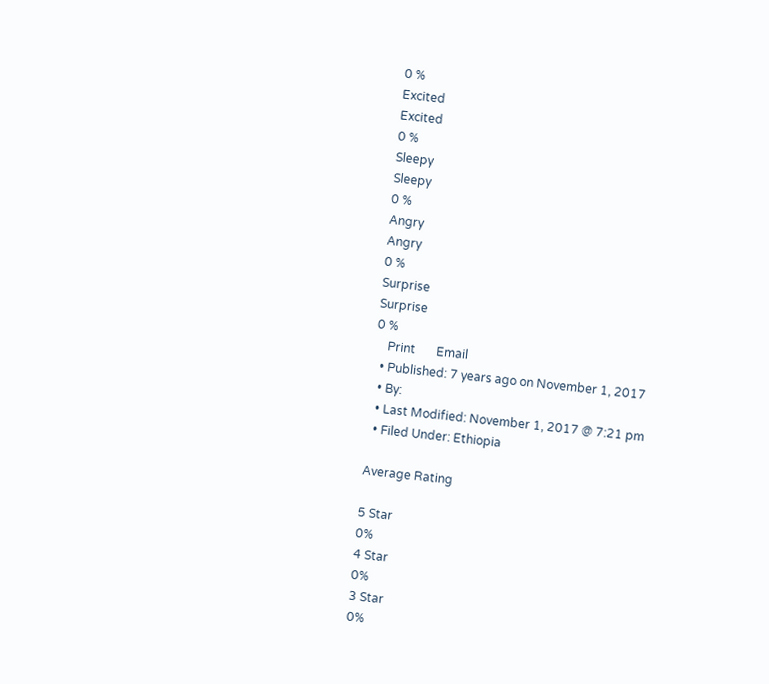0 %
Excited
Excited
0 %
Sleepy
Sleepy
0 %
Angry
Angry
0 %
Surprise
Surprise
0 %
    Print       Email
  • Published: 7 years ago on November 1, 2017
  • By:
  • Last Modified: November 1, 2017 @ 7:21 pm
  • Filed Under: Ethiopia

Average Rating

5 Star
0%
4 Star
0%
3 Star
0%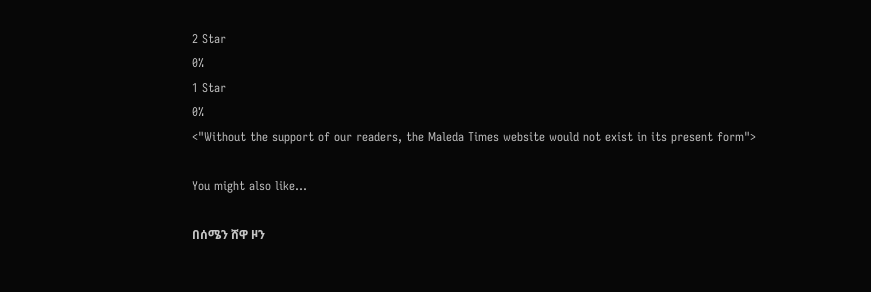2 Star
0%
1 Star
0%
<"Without the support of our readers, the Maleda Times website would not exist in its present form">

You might also like...

በሰሜን ሸዋ ዞን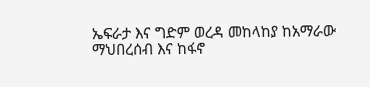ኤፍራታ እና ግድም ወረዳ መከላከያ ከአማራው ማህበረሰብ እና ከፋኖ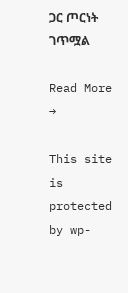ጋር ጦርነት ገጥሟል

Read More →

This site is protected by wp-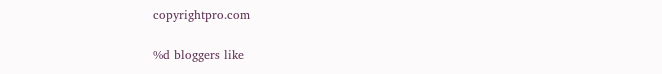copyrightpro.com

%d bloggers like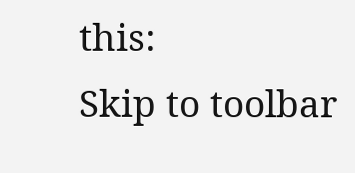this:
Skip to toolbar